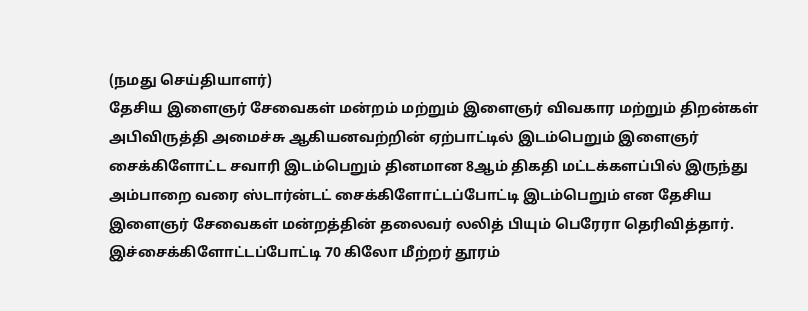(நமது செய்தியாளர்)
தேசிய இளைஞர் சேவைகள் மன்றம் மற்றும் இளைஞர் விவகார மற்றும் திறன்கள் அபிவிருத்தி அமைச்சு ஆகியனவற்றின் ஏற்பாட்டில் இடம்பெறும் இளைஞர் சைக்கிளோட்ட சவாரி இடம்பெறும் தினமான 8ஆம் திகதி மட்டக்களப்பில் இருந்து அம்பாறை வரை ஸ்டார்ன்டட் சைக்கிளோட்டப்போட்டி இடம்பெறும் என தேசிய இளைஞர் சேவைகள் மன்றத்தின் தலைவர் லலித் பியும் பெரேரா தெரிவித்தார்.
இச்சைக்கிளோட்டப்போட்டி 70 கிலோ மீற்றர் தூரம்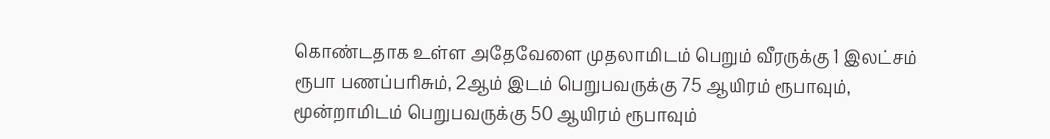கொண்டதாக உள்ள அதேவேளை முதலாமிடம் பெறும் வீரருக்கு 1 இலட்சம் ரூபா பணப்பரிசும், 2ஆம் இடம் பெறுபவருக்கு 75 ஆயிரம் ரூபாவும், மூன்றாமிடம் பெறுபவருக்கு 50 ஆயிரம் ரூபாவும்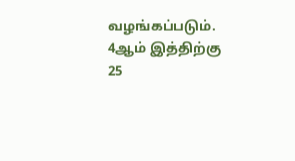வழங்கப்படும். 4ஆம் இத்திற்கு 25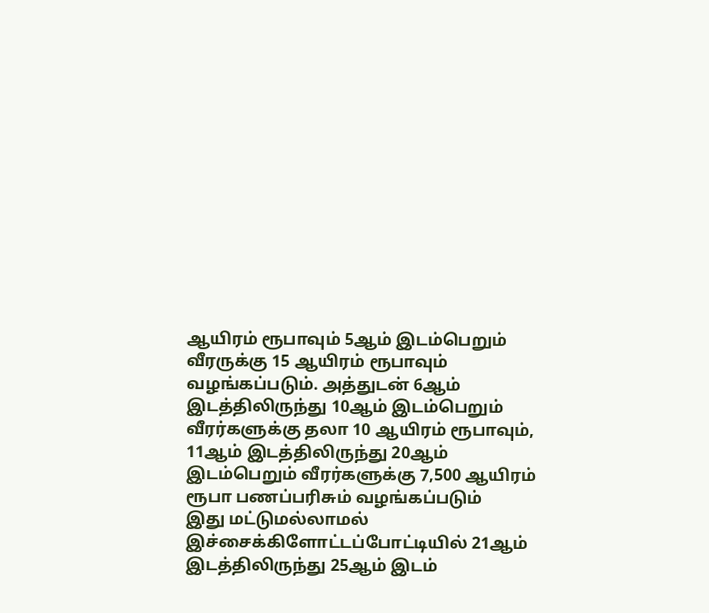ஆயிரம் ரூபாவும் 5ஆம் இடம்பெறும் வீரருக்கு 15 ஆயிரம் ரூபாவும் வழங்கப்படும். அத்துடன் 6ஆம் இடத்திலிருந்து 10ஆம் இடம்பெறும் வீரர்களுக்கு தலா 10 ஆயிரம் ரூபாவும், 11ஆம் இடத்திலிருந்து 20ஆம் இடம்பெறும் வீரர்களுக்கு 7,500 ஆயிரம் ரூபா பணப்பரிசும் வழங்கப்படும்
இது மட்டுமல்லாமல் இச்சைக்கிளோட்டப்போட்டியில் 21ஆம் இடத்திலிருந்து 25ஆம் இடம்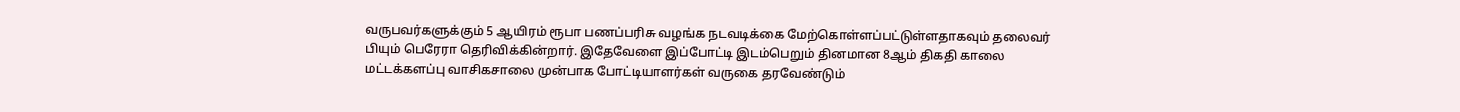வருபவர்களுக்கும் 5 ஆயிரம் ரூபா பணப்பரிசு வழங்க நடவடிக்கை மேற்கொள்ளப்பட்டுள்ளதாகவும் தலைவர் பியும் பெரேரா தெரிவிக்கின்றார். இதேவேளை இப்போட்டி இடம்பெறும் தினமான 8ஆம் திகதி காலை மட்டக்களப்பு வாசிகசாலை முன்பாக போட்டியாளர்கள் வருகை தரவேண்டும்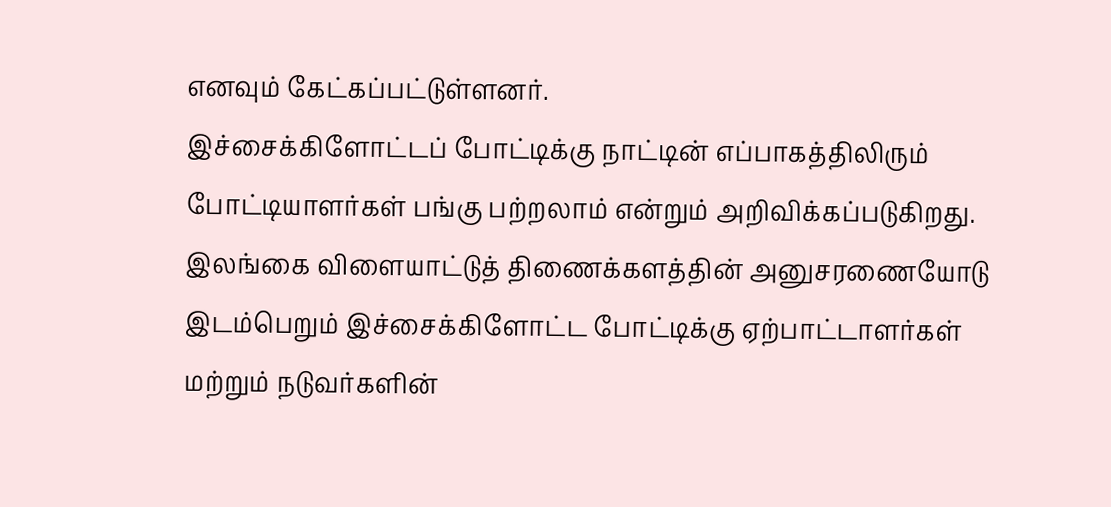எனவும் கேட்கப்பட்டுள்ளனர்.
இச்சைக்கிளோட்டப் போட்டிக்கு நாட்டின் எப்பாகத்திலிரும் போட்டியாளர்கள் பங்கு பற்றலாம் என்றும் அறிவிக்கப்படுகிறது. இலங்கை விளையாட்டுத் திணைக்களத்தின் அனுசரணையோடு இடம்பெறும் இச்சைக்கிளோட்ட போட்டிக்கு ஏற்பாட்டாளர்கள் மற்றும் நடுவர்களின்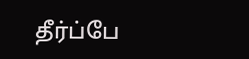தீர்ப்பே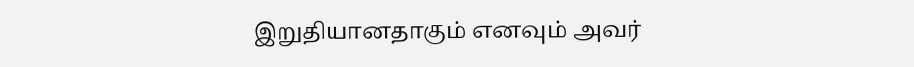இறுதியானதாகும் எனவும் அவர்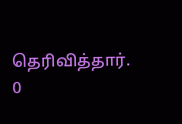தெரிவித்தார்.
0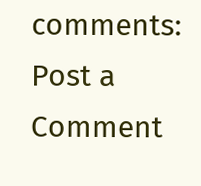comments:
Post a Comment